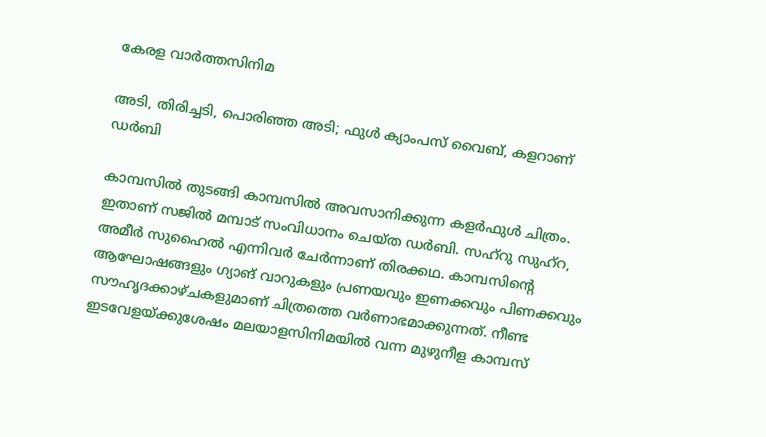കേരള വാർത്തസിനിമ

അടി, തിരിച്ചടി, പൊരിഞ്ഞ അടി; ഫുൾ ക്യാംപസ് വൈബ്, കളറാണ് ഡർബി

കാമ്പസിൽ തുടങ്ങി കാമ്പസിൽ അവസാനിക്കുന്ന കളർഫുൾ ചിത്രം. ഇതാണ് സജിൽ മമ്പാട് സംവിധാനം ചെയ്ത ഡർബി. സഹ്‌റു സുഹ്‌റ, അമീർ സുഹൈൽ എന്നിവർ ചേർന്നാണ് തിരക്കഥ. കാമ്പസിന്റെ ആഘോഷങ്ങളും ഗ്യാങ് വാറുകളും പ്രണയവും ഇണക്കവും പിണക്കവും സൗഹൃദക്കാഴ്ചകളുമാണ് ചിത്രത്തെ വർണാഭമാക്കുന്നത്. നീണ്ട ഇടവേളയ്ക്കുശേഷം മലയാളസിനിമയിൽ വന്ന മുഴുനീള കാമ്പസ്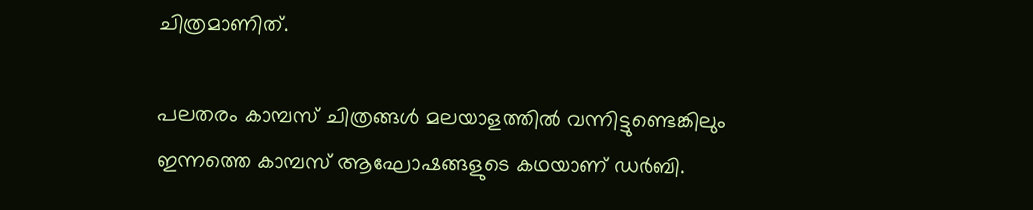ചിത്രമാണിത്.

പലതരം കാമ്പസ് ചിത്രങ്ങൾ മലയാളത്തിൽ വന്നിട്ടുണ്ടെങ്കിലും ഇന്നത്തെ കാമ്പസ് ആഘോഷങ്ങളുടെ കഥയാണ് ഡർബി.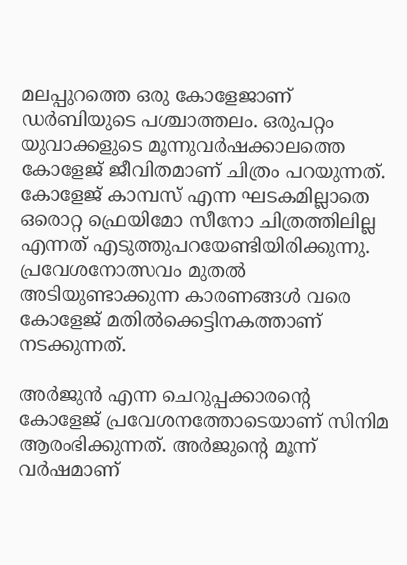മലപ്പുറത്തെ ഒരു കോളേജാണ് ഡർബിയുടെ പശ്ചാത്തലം. ഒരുപറ്റം യുവാക്കളുടെ മൂന്നുവർഷക്കാലത്തെ കോളേജ് ജീവിതമാണ് ചിത്രം പറയുന്നത്. കോളേജ് കാമ്പസ് എന്ന ഘടകമില്ലാതെ ഒരൊറ്റ ഫ്രെയിമോ സീനോ ചിത്രത്തിലില്ല എന്നത് എടുത്തുപറയേണ്ടിയിരിക്കുന്നു. പ്രവേശനോത്സവം മുതൽ അടിയുണ്ടാക്കുന്ന കാരണങ്ങൾ വരെ കോളേജ് മതിൽക്കെട്ടിനകത്താണ് നടക്കുന്നത്.

അർജുൻ എന്ന ചെറുപ്പക്കാരന്റെ കോളേജ് പ്രവേശനത്തോടെയാണ് സിനിമ ആരംഭിക്കുന്നത്. അർജുന്റെ മൂന്ന് വർഷമാണ്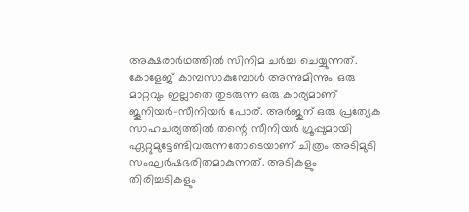അക്ഷരാർഥത്തിൽ സിനിമ ചർച്ച ചെയ്യുന്നത്. കോളേജ് കാമ്പസാകുമ്പോൾ അന്നുമിന്നും ഒരു മാറ്റവും ഇല്ലാതെ തുടരുന്ന ഒരു കാര്യമാണ് ജൂനിയർ-സീനിയർ പോര്. അർജുന് ഒരു പ്രത്യേക സാഹചര്യത്തിൽ തന്റെ സീനിയർ ഗ്രൂപ്പുമായി ഏറ്റുമുട്ടേണ്ടിവരുന്നതോടെയാണ് ചിത്രം അടിമുടി സംഘർഷഭരിതമാകുന്നത്. അടികളും തിരിച്ചടികളും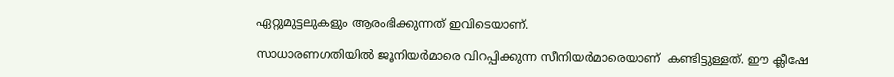ഏറ്റുമുട്ടലുകളും ആരംഭിക്കുന്നത് ഇവിടെയാണ്.

സാധാരണഗതിയിൽ ജൂനിയർമാരെ വിറപ്പിക്കുന്ന സീനിയർമാരെയാണ്  കണ്ടിട്ടുള്ളത്. ഈ ക്ലീഷേ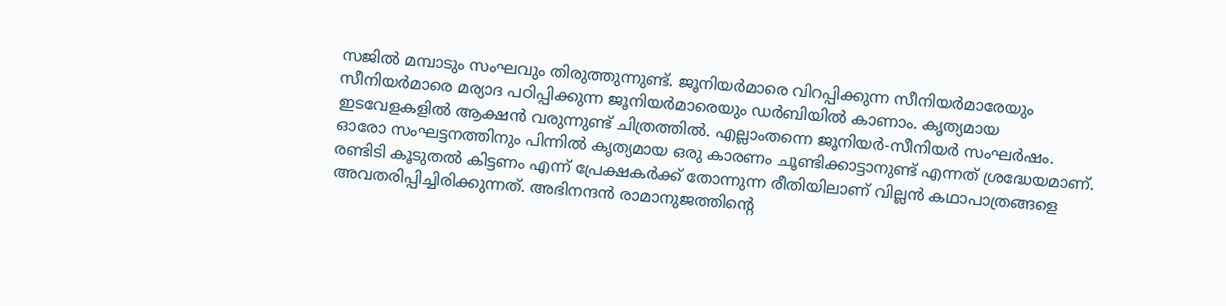സജിൽ മമ്പാടും സംഘവും തിരുത്തുന്നുണ്ട്. ജൂനിയർമാരെ വിറപ്പിക്കുന്ന സീനിയർമാരേയും സീനിയർമാരെ മര്യാദ പഠിപ്പിക്കുന്ന ജൂനിയർമാരെയും ഡർബിയിൽ കാണാം. കൃത്യമായ ഇടവേളകളിൽ ആക്ഷൻ വരുന്നുണ്ട് ചിത്രത്തിൽ. എല്ലാംതന്നെ ജൂനിയർ-സീനിയർ സംഘർഷം. ഓരോ സംഘട്ടനത്തിനും പിന്നിൽ കൃത്യമായ ഒരു കാരണം ചൂണ്ടിക്കാട്ടാനുണ്ട് എന്നത് ശ്രദ്ധേയമാണ്. രണ്ടിടി കൂടുതൽ കിട്ടണം എന്ന് പ്രേക്ഷകർക്ക് തോന്നുന്ന രീതിയിലാണ് വില്ലൻ കഥാപാത്രങ്ങളെ അവതരിപ്പിച്ചിരിക്കുന്നത്. അഭിനന്ദൻ രാമാനുജത്തിന്റെ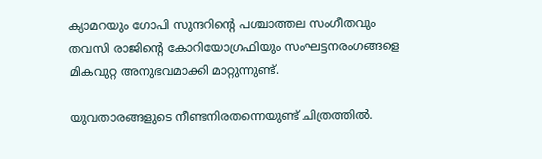ക്യാമറയും ഗോപി സുന്ദറിന്റെ പശ്ചാത്തല സംഗീതവും തവസി രാജിന്റെ കോറിയോഗ്രഫിയും സംഘട്ടനരംഗങ്ങളെ മികവുറ്റ അനുഭവമാക്കി മാറ്റുന്നുണ്ട്.

യുവതാരങ്ങളുടെ നീണ്ടനിരതന്നെയുണ്ട് ചിത്രത്തിൽ.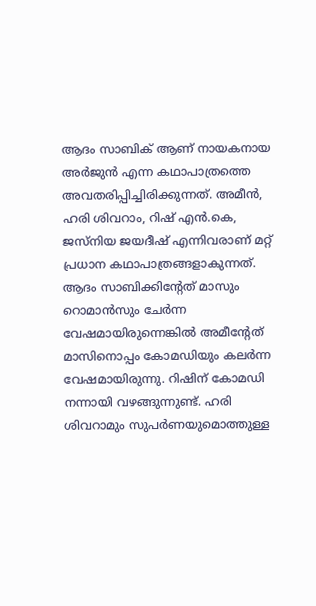ആദം സാബിക് ആണ് നായകനായ അർജുൻ എന്ന കഥാപാത്രത്തെ അവതരിപ്പിച്ചിരിക്കുന്നത്. അമീൻ, ഹരി ശിവറാം, റിഷ് എൻ.കെ, ജസ്‌നിയ ജയദീഷ് എന്നിവരാണ് മറ്റ് പ്രധാന കഥാപാത്രങ്ങളാകുന്നത്. ആദം സാബിക്കിന്റേത് മാസും റൊമാൻസും ചേർന്ന വേഷമായിരുന്നെങ്കിൽ അമീന്റേത് മാസിനൊപ്പം കോമഡിയും കലർന്ന വേഷമായിരുന്നു. റിഷിന് കോമഡി നന്നായി വഴങ്ങുന്നുണ്ട്. ഹരി ശിവറാമും സുപർണയുമൊത്തുള്ള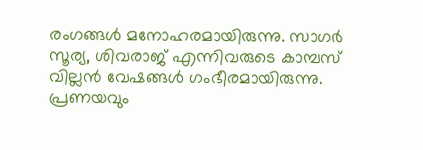രംഗങ്ങൾ മനോഹരമായിരുന്നു. സാഗർ സൂര്യ, ശിവരാജ് എന്നിവരുടെ കാമ്പസ് വില്ലൻ വേഷങ്ങൾ ഗംഭീരമായിരുന്നു. പ്രണയവും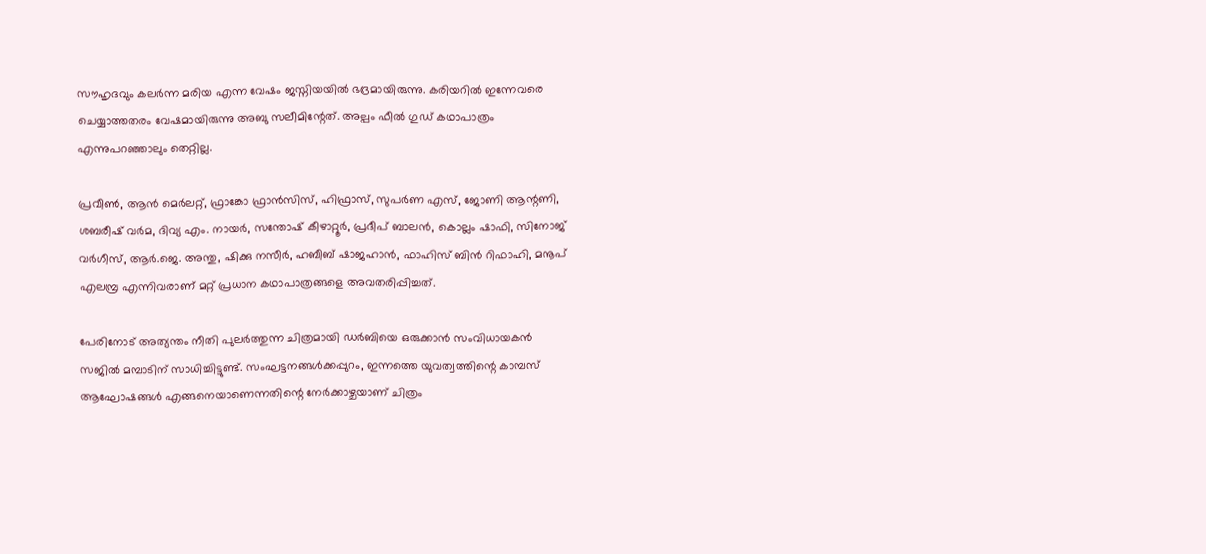സൗഹൃദവും കലർന്ന മരിയ എന്ന വേഷം ജസ്നിയയിൽ ഭദ്രമായിരുന്നു. കരിയറിൽ ഇന്നേവരെ ചെയ്യാത്തതരം വേഷമായിരുന്നു അബു സലീമിന്റേത്. അല്പം ഫീൽ ഗുഡ് കഥാപാത്രം എന്നുപറഞ്ഞാലും തെറ്റില്ല.

പ്രവീൺ, ആൻ മെർലറ്റ്, ഫ്രാങ്കോ ഫ്രാൻസിസ്, ഹിഫ്രാസ്, സുപർണ എസ്, ജോണി ആന്റണി, ശബരീഷ് വർമ, ദിവ്യ എം. നായർ, സന്തോഷ് കീഴാറ്റൂർ, പ്രദീപ് ബാലൻ, കൊല്ലം ഷാഫി, സിനോജ് വർഗീസ്, ആർ.ജെ. അന്തു, ഷിക്കു നസീർ, ഹബീബ് ഷാജഹാൻ, ഫാഹിസ് ബിൻ റിഫാഹി, മനൂപ് എലമ്പ്ര എന്നിവരാണ് മറ്റ് പ്രധാന കഥാപാത്രങ്ങളെ അവതരിപ്പിച്ചത്.

പേരിനോട് അത്യന്തം നീതി പുലർത്തുന്ന ചിത്രമായി ഡർബിയെ ഒരുക്കാൻ സംവിധായകൻ സജിൽ മമ്പാടിന് സാധിച്ചിട്ടുണ്ട്. സംഘട്ടനങ്ങൾക്കപ്പുറം, ഇന്നത്തെ യുവത്വത്തിന്റെ കാമ്പസ് ആഘോഷങ്ങൾ എങ്ങനെയാണെന്നതിന്റെ നേർക്കാഴ്ചയാണ് ചിത്രം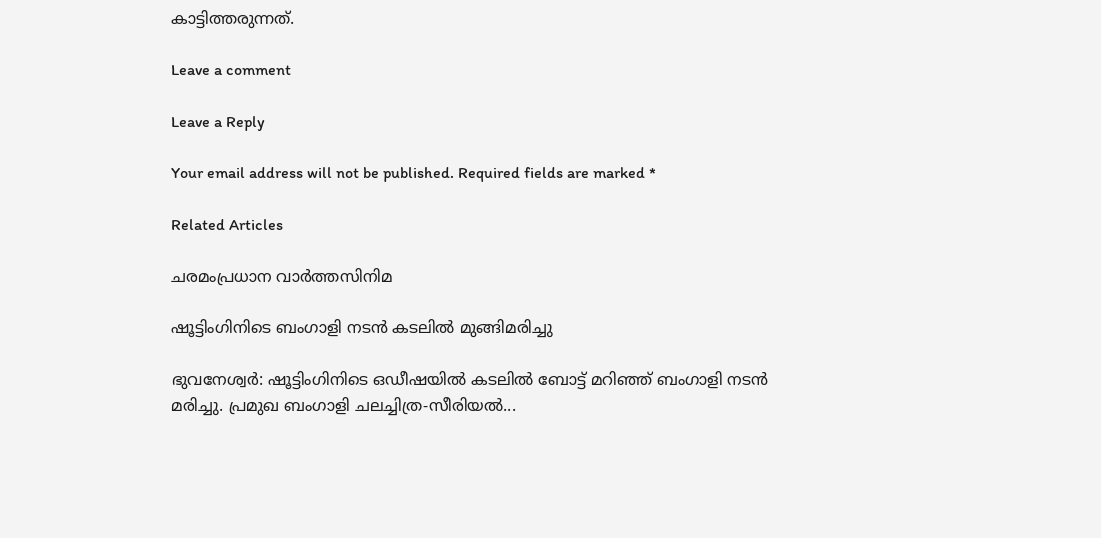കാട്ടിത്തരുന്നത്.

Leave a comment

Leave a Reply

Your email address will not be published. Required fields are marked *

Related Articles

ചരമംപ്രധാന വാർത്തസിനിമ

ഷൂട്ടിംഗിനിടെ ബംഗാളി നടൻ കടലിൽ മുങ്ങിമരിച്ചു

ഭുവനേശ്വർ: ഷൂട്ടിംഗിനിടെ ഒഡീഷയിൽ കടലിൽ ബോട്ട് മറിഞ്ഞ് ബംഗാളി നടൻ മരിച്ചു. പ്രമുഖ ബംഗാളി ചലച്ചിത്ര-സീരിയൽ...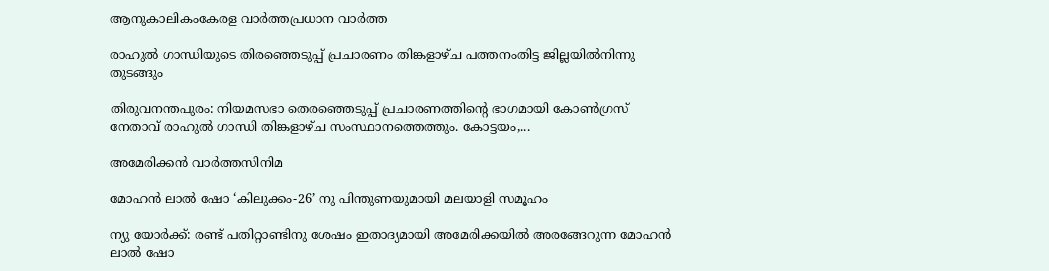ആനുകാലികംകേരള വാർത്തപ്രധാന വാർത്ത

രാഹുൽ ഗാന്ധിയുടെ തിരഞ്ഞെടുപ്പ് പ്രചാരണം തിങ്കളാഴ്ച പത്തനംതിട്ട ജില്ലയിൽനിന്നു തുടങ്ങും

തിരുവനന്തപുരം: നിയമസഭാ തെരഞ്ഞെടുപ്പ് പ്രചാരണത്തിന്‍റെ ഭാഗമായി കോൺഗ്രസ് നേതാവ് രാഹുല്‍ ഗാന്ധി തിങ്കളാഴ്ച സംസ്ഥാനത്തെത്തും. കോട്ടയം,...

അമേരിക്കൻ വാർത്തസിനിമ

മോഹൻ ലാൽ ഷോ ‘കിലുക്കം-26’ നു പിന്തുണയുമായി മലയാളി സമൂഹം

ന്യു യോർക്ക്: രണ്ട് പതിറ്റാണ്ടിനു ശേഷം ഇതാദ്യമായി അമേരിക്കയിൽ അരങ്ങേറുന്ന മോഹൻ ലാൽ ഷോ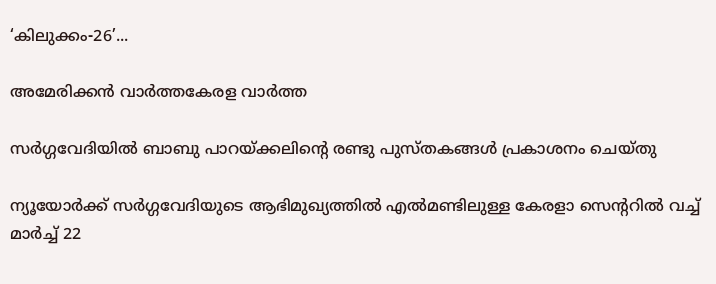‘കിലുക്കം-26’...

അമേരിക്കൻ വാർത്തകേരള വാർത്ത

സർഗ്ഗവേദിയിൽ ബാബു പാറയ്ക്കലിന്റെ രണ്ടു പുസ്തകങ്ങൾ പ്രകാശനം ചെയ്‌തു

ന്യൂയോർക്ക് സർഗ്ഗവേദിയുടെ ആഭിമുഖ്യത്തിൽ എൽമണ്ടിലുള്ള കേരളാ സെന്ററിൽ വച്ച് മാർച്ച് 22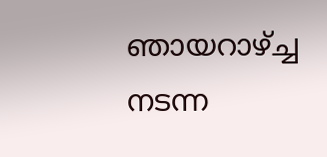ഞായറാഴ്ച്ച നടന്ന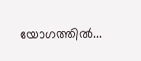യോഗത്തിൽ...